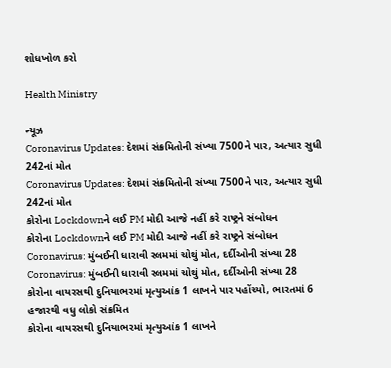શોધખોળ કરો

Health Ministry

ન્યૂઝ
Coronavirus Updates: દેશમાં સંક્રમિતોની સંખ્યા 7500ને પાર, અત્યાર સુધી 242નાં મોત
Coronavirus Updates: દેશમાં સંક્રમિતોની સંખ્યા 7500ને પાર, અત્યાર સુધી 242નાં મોત
કોરોના Lockdownને લઈ PM મોદી આજે નહીં કરે રાષ્ટ્રને સંબોધન
કોરોના Lockdownને લઈ PM મોદી આજે નહીં કરે રાષ્ટ્રને સંબોધન
Coronavirus: મુંબઈની ધારાવી સ્લમમાં ચોથું મોત, દર્દીઓની સંખ્યા 28
Coronavirus: મુંબઈની ધારાવી સ્લમમાં ચોથું મોત, દર્દીઓની સંખ્યા 28
કોરોના વાયરસથી દુનિયાભરમાં મૃત્યુઆંક 1 લાખને પાર પહોંચ્યો, ભારતમાં 6 હજારથી વધુ લોકો સંક્રમિત
કોરોના વાયરસથી દુનિયાભરમાં મૃત્યુઆંક 1 લાખને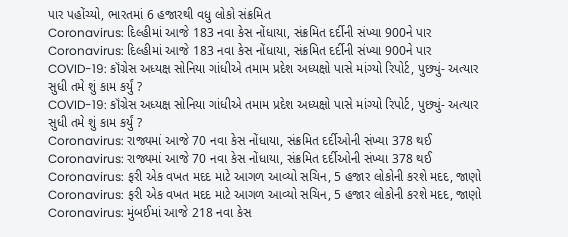પાર પહોંચ્યો, ભારતમાં 6 હજારથી વધુ લોકો સંક્રમિત
Coronavirus: દિલ્હીમાં આજે 183 નવા કેસ નોંધાયા, સંક્રમિત દર્દીની સંખ્યા 900ને પાર
Coronavirus: દિલ્હીમાં આજે 183 નવા કેસ નોંધાયા, સંક્રમિત દર્દીની સંખ્યા 900ને પાર
COVID-19: કૉંગ્રેસ અધ્યક્ષ સોનિયા ગાંધીએ તમામ પ્રદેશ અધ્યક્ષો પાસે માંગ્યો રિપોર્ટ, પુછ્યું- અત્યાર સુધી તમે શું કામ કર્યું ?
COVID-19: કૉંગ્રેસ અધ્યક્ષ સોનિયા ગાંધીએ તમામ પ્રદેશ અધ્યક્ષો પાસે માંગ્યો રિપોર્ટ, પુછ્યું- અત્યાર સુધી તમે શું કામ કર્યું ?
Coronavirus: રાજ્યમાં આજે 70 નવા કેસ નોંધાયા, સંક્રમિત દર્દીઓની સંખ્યા 378 થઈ
Coronavirus: રાજ્યમાં આજે 70 નવા કેસ નોંધાયા, સંક્રમિત દર્દીઓની સંખ્યા 378 થઈ
Coronavirus: ફરી એક વખત મદદ માટે આગળ આવ્યો સચિન, 5 હજાર લોકોની કરશે મદદ, જાણો
Coronavirus: ફરી એક વખત મદદ માટે આગળ આવ્યો સચિન, 5 હજાર લોકોની કરશે મદદ, જાણો
Coronavirus: મુંબઈમાં આજે 218 નવા કેસ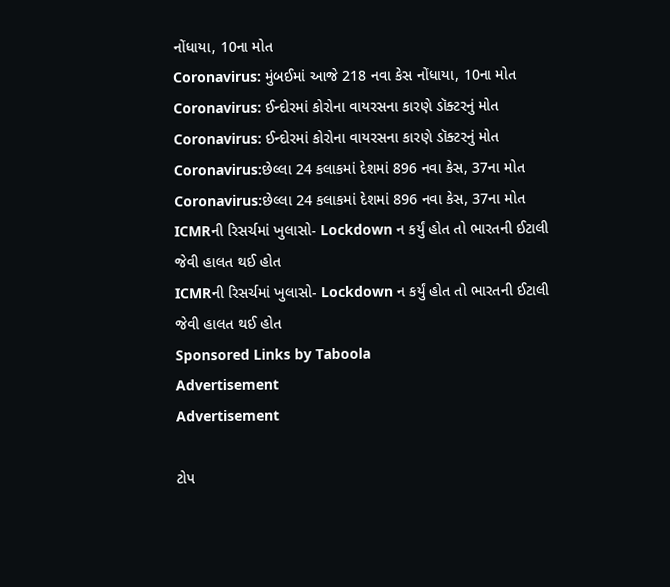નોંધાયા, 10ના મોત
Coronavirus: મુંબઈમાં આજે 218 નવા કેસ નોંધાયા, 10ના મોત
Coronavirus: ઈન્દોરમાં કોરોના વાયરસના કારણે ડૉક્ટરનું મોત
Coronavirus: ઈન્દોરમાં કોરોના વાયરસના કારણે ડૉક્ટરનું મોત
Coronavirus:છેલ્લા 24 કલાકમાં દેશમાં 896 નવા કેસ, 37ના મોત
Coronavirus:છેલ્લા 24 કલાકમાં દેશમાં 896 નવા કેસ, 37ના મોત
ICMRની રિસર્ચમાં ખુલાસો- Lockdown ન કર્યું હોત તો ભારતની ઈટાલી જેવી હાલત થઈ હોત
ICMRની રિસર્ચમાં ખુલાસો- Lockdown ન કર્યું હોત તો ભારતની ઈટાલી જેવી હાલત થઈ હોત
Sponsored Links by Taboola
Advertisement
Advertisement

ટોપ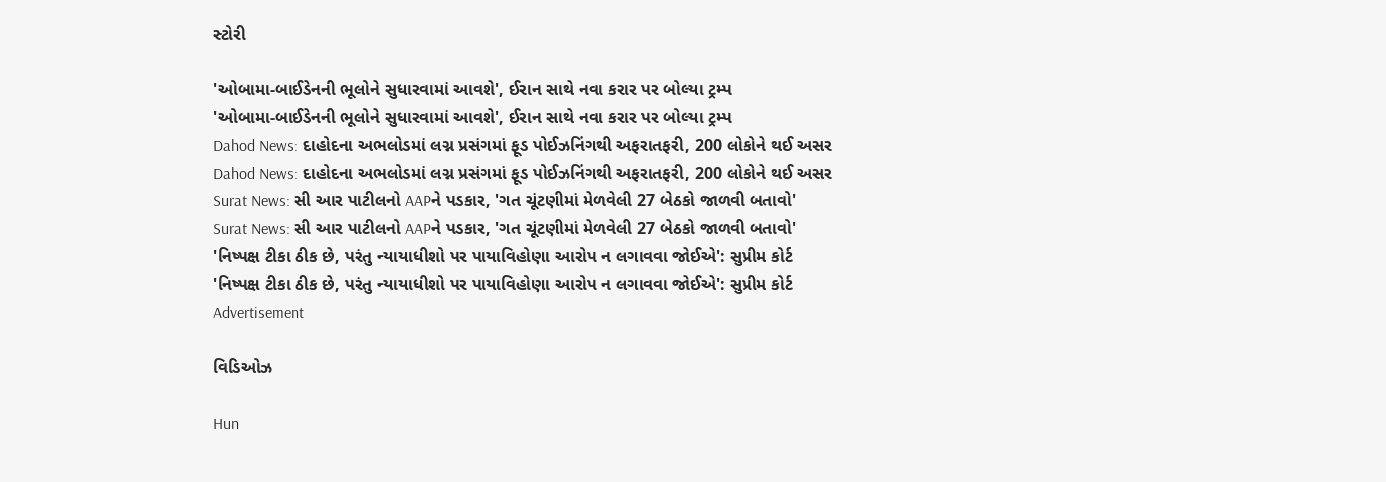સ્ટોરી

'ઓબામા-બાઈડેનની ભૂલોને સુધારવામાં આવશે', ઈરાન સાથે નવા કરાર પર બોલ્યા ટ્રમ્પ
'ઓબામા-બાઈડેનની ભૂલોને સુધારવામાં આવશે', ઈરાન સાથે નવા કરાર પર બોલ્યા ટ્રમ્પ
Dahod News: દાહોદના અભલોડમાં લગ્ન પ્રસંગમાં ફૂડ પોઈઝનિંગથી અફરાતફરી, 200 લોકોને થઈ અસર
Dahod News: દાહોદના અભલોડમાં લગ્ન પ્રસંગમાં ફૂડ પોઈઝનિંગથી અફરાતફરી, 200 લોકોને થઈ અસર
Surat News: સી આર પાટીલનો AAPને પડકાર, 'ગત ચૂંટણીમાં મેળવેલી 27 બેઠકો જાળવી બતાવો'
Surat News: સી આર પાટીલનો AAPને પડકાર, 'ગત ચૂંટણીમાં મેળવેલી 27 બેઠકો જાળવી બતાવો'
'નિષ્પક્ષ ટીકા ઠીક છે, પરંતુ ન્યાયાધીશો પર પાયાવિહોણા આરોપ ન લગાવવા જોઈએ': સુપ્રીમ કોર્ટ
'નિષ્પક્ષ ટીકા ઠીક છે, પરંતુ ન્યાયાધીશો પર પાયાવિહોણા આરોપ ન લગાવવા જોઈએ': સુપ્રીમ કોર્ટ
Advertisement

વિડિઓઝ

Hun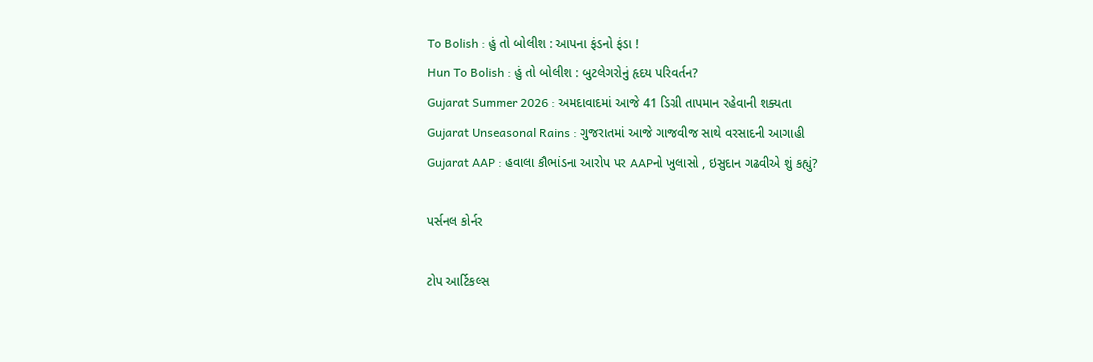To Bolish : હું તો બોલીશ : આપના ફંડનો ફંડા !
Hun To Bolish : હું તો બોલીશ : બુટલેગરોનું હૃદય પરિવર્તન?
Gujarat Summer 2026 : અમદાવાદમાં આજે 41 ડિગ્રી તાપમાન રહેવાની શક્યતા
Gujarat Unseasonal Rains : ગુજરાતમાં આજે ગાજવીજ સાથે વરસાદની આગાહી
Gujarat AAP : હવાલા કૌભાંડના આરોપ પર AAPનો ખુલાસો , ઇસુદાન ગઢવીએ શું કહ્યું?

પર્સનલ કોર્નર

ટોપ આર્ટિકલ્સ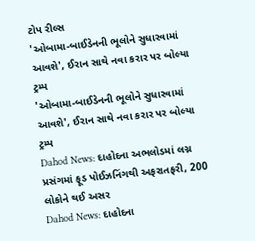ટોપ રીલ્સ
'ઓબામા-બાઈડેનની ભૂલોને સુધારવામાં આવશે', ઈરાન સાથે નવા કરાર પર બોલ્યા ટ્રમ્પ
'ઓબામા-બાઈડેનની ભૂલોને સુધારવામાં આવશે', ઈરાન સાથે નવા કરાર પર બોલ્યા ટ્રમ્પ
Dahod News: દાહોદના અભલોડમાં લગ્ન પ્રસંગમાં ફૂડ પોઈઝનિંગથી અફરાતફરી, 200 લોકોને થઈ અસર
Dahod News: દાહોદના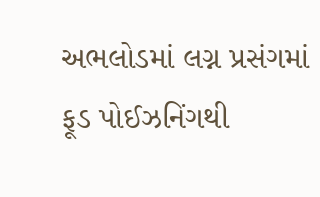અભલોડમાં લગ્ન પ્રસંગમાં ફૂડ પોઈઝનિંગથી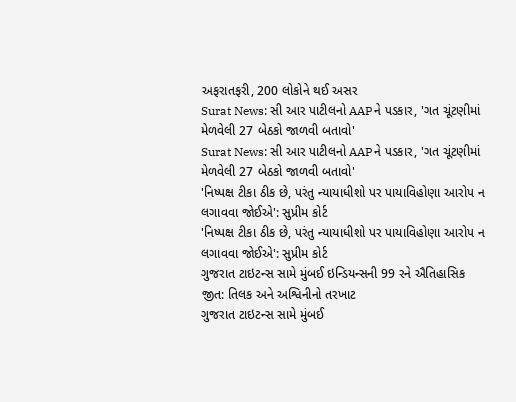અફરાતફરી, 200 લોકોને થઈ અસર
Surat News: સી આર પાટીલનો AAPને પડકાર, 'ગત ચૂંટણીમાં મેળવેલી 27 બેઠકો જાળવી બતાવો'
Surat News: સી આર પાટીલનો AAPને પડકાર, 'ગત ચૂંટણીમાં મેળવેલી 27 બેઠકો જાળવી બતાવો'
'નિષ્પક્ષ ટીકા ઠીક છે, પરંતુ ન્યાયાધીશો પર પાયાવિહોણા આરોપ ન લગાવવા જોઈએ': સુપ્રીમ કોર્ટ
'નિષ્પક્ષ ટીકા ઠીક છે, પરંતુ ન્યાયાધીશો પર પાયાવિહોણા આરોપ ન લગાવવા જોઈએ': સુપ્રીમ કોર્ટ
ગુજરાત ટાઇટન્સ સામે મુંબઈ ઇન્ડિયન્સની 99 રને ઐતિહાસિક જીત: તિલક અને અશ્વિનીનો તરખાટ
ગુજરાત ટાઇટન્સ સામે મુંબઈ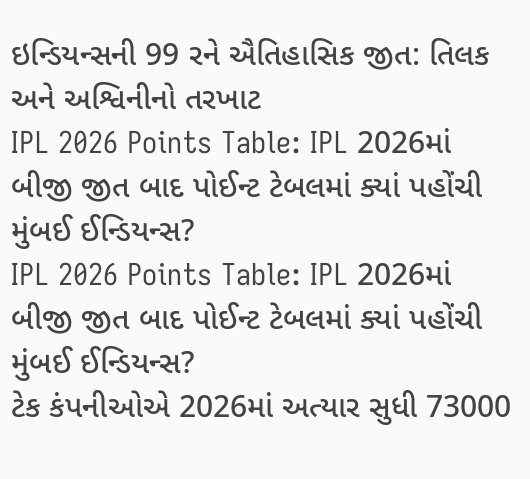ઇન્ડિયન્સની 99 રને ઐતિહાસિક જીત: તિલક અને અશ્વિનીનો તરખાટ
IPL 2026 Points Table: IPL 2026માં બીજી જીત બાદ પોઈન્ટ ટેબલમાં ક્યાં પહોંચી મુંબઈ ઈન્ડિયન્સ?
IPL 2026 Points Table: IPL 2026માં બીજી જીત બાદ પોઈન્ટ ટેબલમાં ક્યાં પહોંચી મુંબઈ ઈન્ડિયન્સ?
ટેક કંપનીઓએ 2026માં અત્યાર સુધી 73000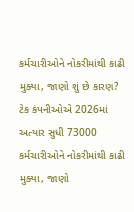કર્મચારીઓને નોકરીમાંથી કાઢી મુક્યા, જાણો શું છે કારણ?
ટેક કંપનીઓએ 2026માં અત્યાર સુધી 73000 કર્મચારીઓને નોકરીમાંથી કાઢી મુક્યા, જાણો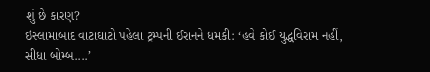શું છે કારણ?
ઇસ્લામાબાદ વાટાઘાટો પહેલા ટ્રમ્પની ઈરાનને ધમકી: ‘હવે કોઈ યુદ્ધવિરામ નહીં, સીધા બોમ્બ....’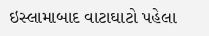ઇસ્લામાબાદ વાટાઘાટો પહેલા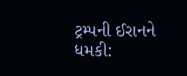ટ્રમ્પની ઈરાનને ધમકી: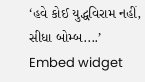‘હવે કોઈ યુદ્ધવિરામ નહીં, સીધા બોમ્બ....’
Embed widget